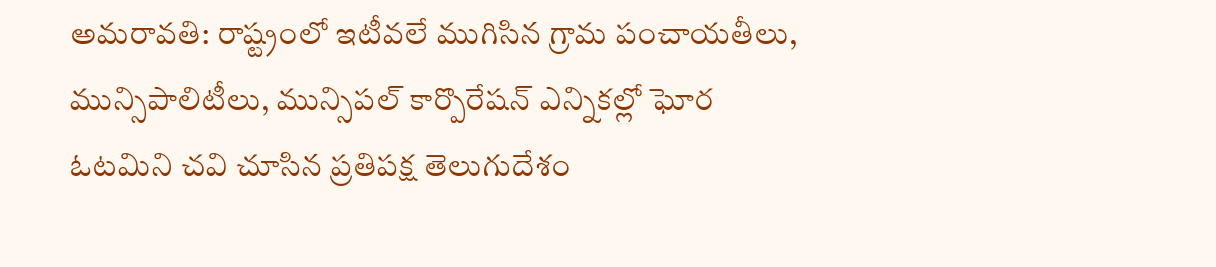అమరావతి: రాష్ట్రంలో ఇటీవలే ముగిసిన గ్రామ పంచాయతీలు, మున్సిపాలిటీలు, మున్సిపల్ కార్పొరేషన్ ఎన్నికల్లో ఘోర ఓటమిని చవి చూసిన ప్రతిపక్ష తెలుగుదేశం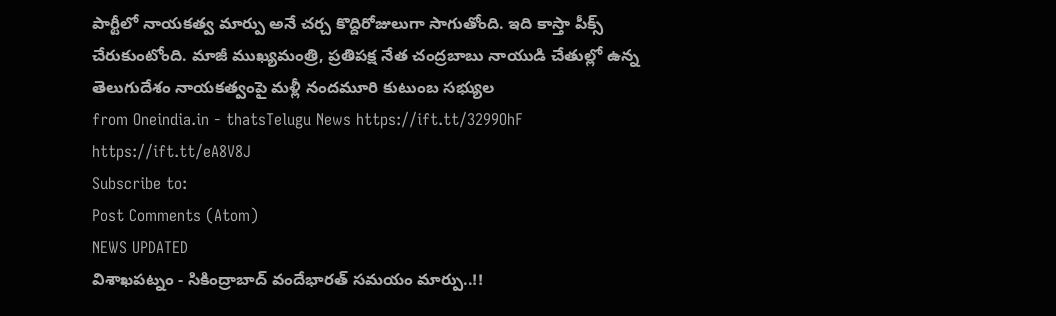పార్టీలో నాయకత్వ మార్పు అనే చర్చ కొద్దిరోజులుగా సాగుతోంది. ఇది కాస్తా పీక్స్ చేరుకుంటోంది. మాజీ ముఖ్యమంత్రి, ప్రతిపక్ష నేత చంద్రబాబు నాయుడి చేతుల్లో ఉన్న తెలుగుదేశం నాయకత్వంపై మళ్లీ నందమూరి కుటుంబ సభ్యుల
from Oneindia.in - thatsTelugu News https://ift.tt/3299OhF
https://ift.tt/eA8V8J
Subscribe to:
Post Comments (Atom)
NEWS UPDATED
విశాఖపట్నం - సికింద్రాబాద్ వందేభారత్ సమయం మార్పు..!!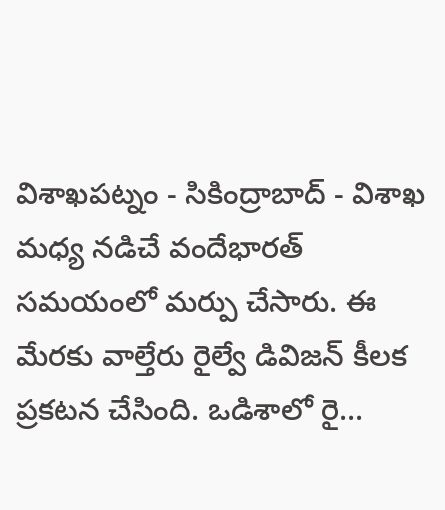విశాఖపట్నం - సికింద్రాబాద్ - విశాఖ మధ్య నడిచే వందేభారత్ సమయంలో మర్పు చేసారు. ఈ మేరకు వాల్తేరు రైల్వే డివిజన్ కీలక ప్రకటన చేసింది. ఒడిశాలో రై...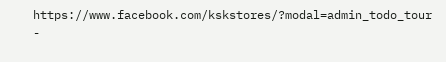https://www.facebook.com/kskstores/?modal=admin_todo_tour
-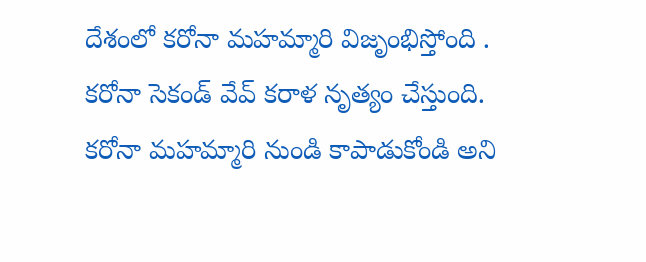దేశంలో కరోనా మహమ్మారి విజృంభిస్తోంది . కరోనా సెకండ్ వేవ్ కరాళ నృత్యం చేస్తుంది. కరోనా మహమ్మారి నుండి కాపాడుకోండి అని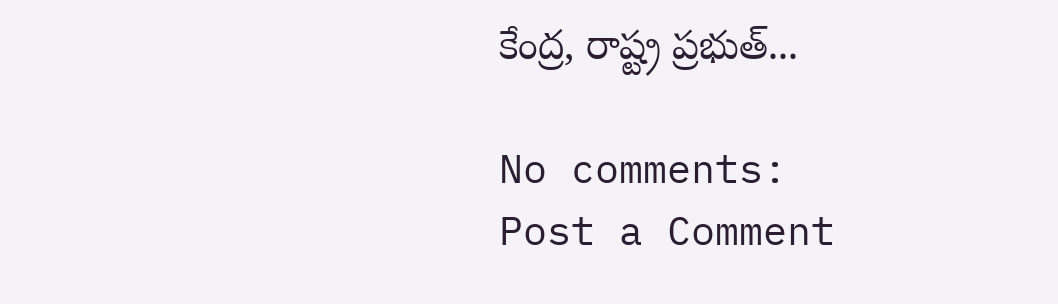కేంద్ర, రాష్ట్ర ప్రభుత్...

No comments:
Post a Comment